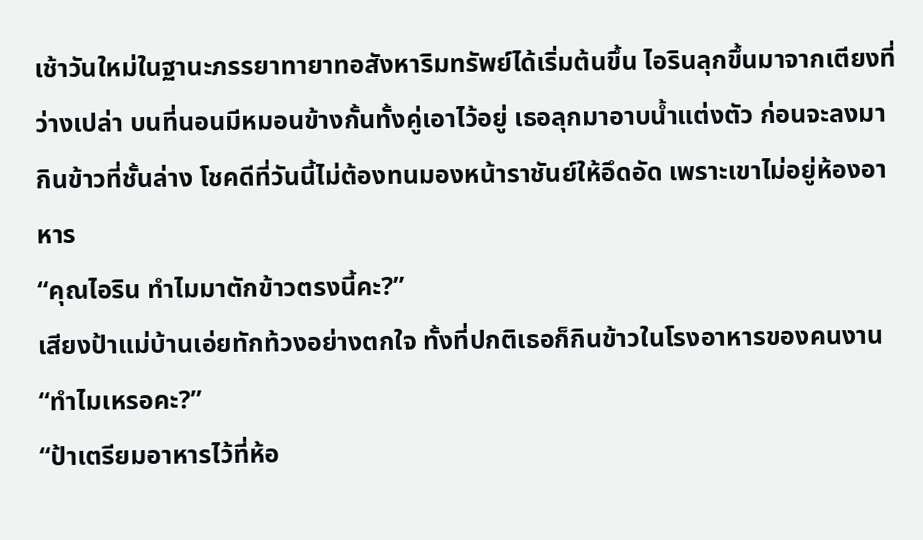เช้าวันใหม่ในฐานะภรรยาทายาทอสังหาริมทรัพย์ได้เริ่มต้นขึ้น ไอรินลุกขึ้นมาจากเตียงที่ว่างเปล่า บนที่นอนมีหมอนข้างกั้นทั้งคู่เอาไว้อยู่ เธอลุกมาอาบน้ำแต่งตัว ก่อนจะลงมากินข้าวที่ชั้นล่าง โชคดีที่วันนี้ไม่ต้องทนมองหน้าราชันย์ให้อึดอัด เพราะเขาไม่อยู่ห้องอาหาร
“คุณไอริน ทำไมมาตักข้าวตรงนี้คะ?”
เสียงป้าแม่บ้านเอ่ยทักท้วงอย่างตกใจ ทั้งที่ปกติเธอก็กินข้าวในโรงอาหารของคนงาน
“ทำไมเหรอคะ?”
“ป้าเตรียมอาหารไว้ที่ห้อ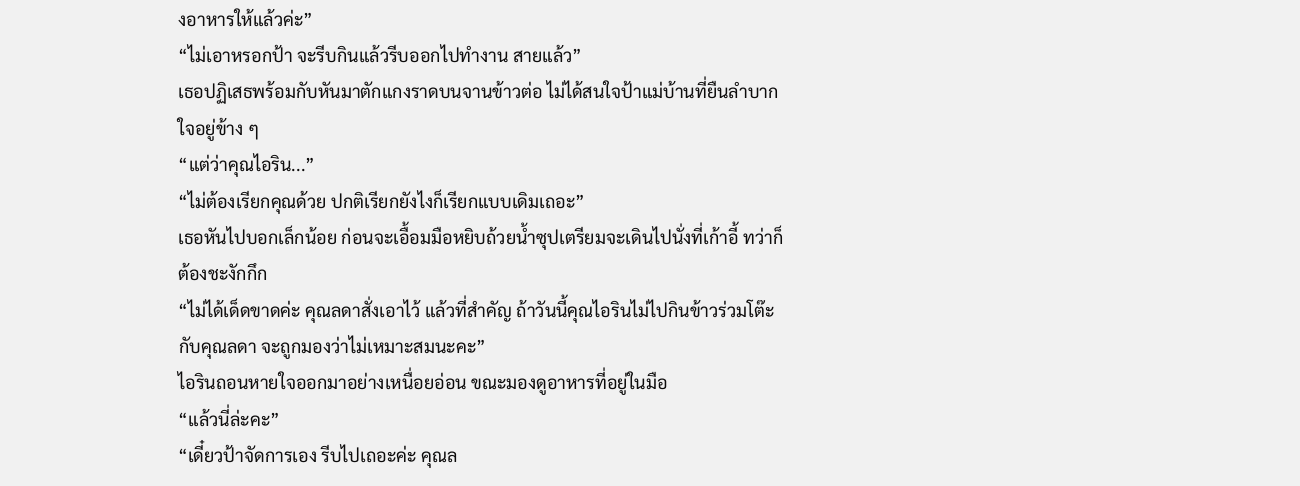งอาหารให้แล้วค่ะ”
“ไม่เอาหรอกป้า จะรีบกินแล้วรีบออกไปทำงาน สายแล้ว”
เธอปฏิเสธพร้อมกับหันมาตักแกงราดบนจานข้าวต่อ ไม่ได้สนใจป้าแม่บ้านที่ยืนลำบากใจอยู่ข้าง ๆ
“แต่ว่าคุณไอริน...”
“ไม่ต้องเรียกคุณด้วย ปกติเรียกยังไงก็เรียกแบบเดิมเถอะ”
เธอหันไปบอกเล็กน้อย ก่อนจะเอื้อมมือหยิบถ้วยน้ำซุปเตรียมจะเดินไปนั่งที่เก้าอี้ ทว่าก็ต้องชะงักกึก
“ไม่ได้เด็ดขาดค่ะ คุณลดาสั่งเอาไว้ แล้วที่สำคัญ ถ้าวันนี้คุณไอรินไม่ไปกินข้าวร่วมโต๊ะกับคุณลดา จะถูกมองว่าไม่เหมาะสมนะคะ”
ไอรินถอนหายใจออกมาอย่างเหนื่อยอ่อน ขณะมองดูอาหารที่อยู่ในมือ
“แล้วนี่ล่ะคะ”
“เดี๋ยวป้าจัดการเอง รีบไปเถอะค่ะ คุณล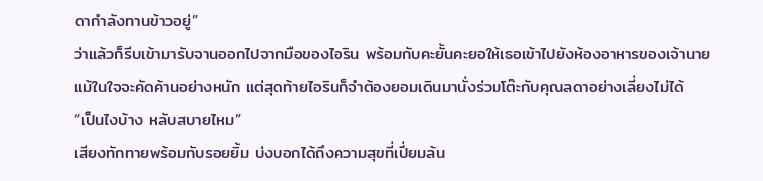ดากำลังทานข้าวอยู่”
ว่าแล้วก็รีบเข้ามารับจานออกไปจากมือของไอริน พร้อมกับคะยั้นคะยอให้เธอเข้าไปยังห้องอาหารของเจ้านาย
แม้ในใจจะคัดค้านอย่างหนัก แต่สุดท้ายไอรินก็จำต้องยอมเดินมานั่งร่วมโต๊ะกับคุณลดาอย่างเลี่ยงไม่ได้
“เป็นไงบ้าง หลับสบายไหม”
เสียงทักทายพร้อมกับรอยยิ้ม บ่งบอกได้ถึงความสุขที่เปี่ยมล้น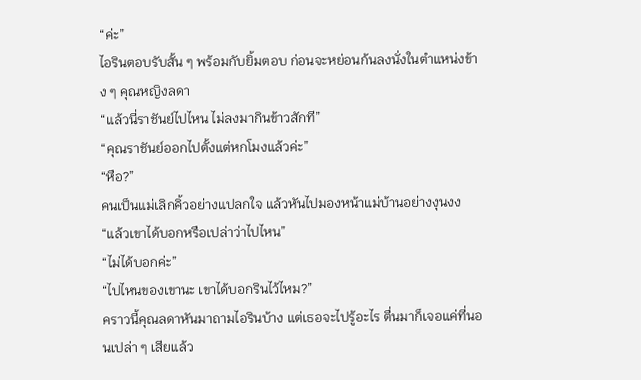“ค่ะ”
ไอรินตอบรับสั้น ๆ พร้อมกับยิ้มตอบ ก่อนจะหย่อนก้นลงนั่งในตำแหน่งข้าง ๆ คุณหญิงลดา
“แล้วนี่ราชันย์ไปไหน ไม่ลงมากินข้าวสักที”
“คุณราชันย์ออกไปตั้งแต่หกโมงแล้วค่ะ”
“หือ?”
คนเป็นแม่เลิกคิ้วอย่างแปลกใจ แล้วหันไปมองหน้าแม่บ้านอย่างงุนงง
“แล้วเขาได้บอกหรือเปล่าว่าไปไหน”
“ไม่ได้บอกค่ะ”
“ไปไหนของเขานะ เขาได้บอกรินไว้ไหม?”
คราวนี้คุณลดาหันมาถามไอรินบ้าง แต่เธอจะไปรู้อะไร ตื่นมาก็เจอแค่ที่นอนเปล่า ๆ เสียแล้ว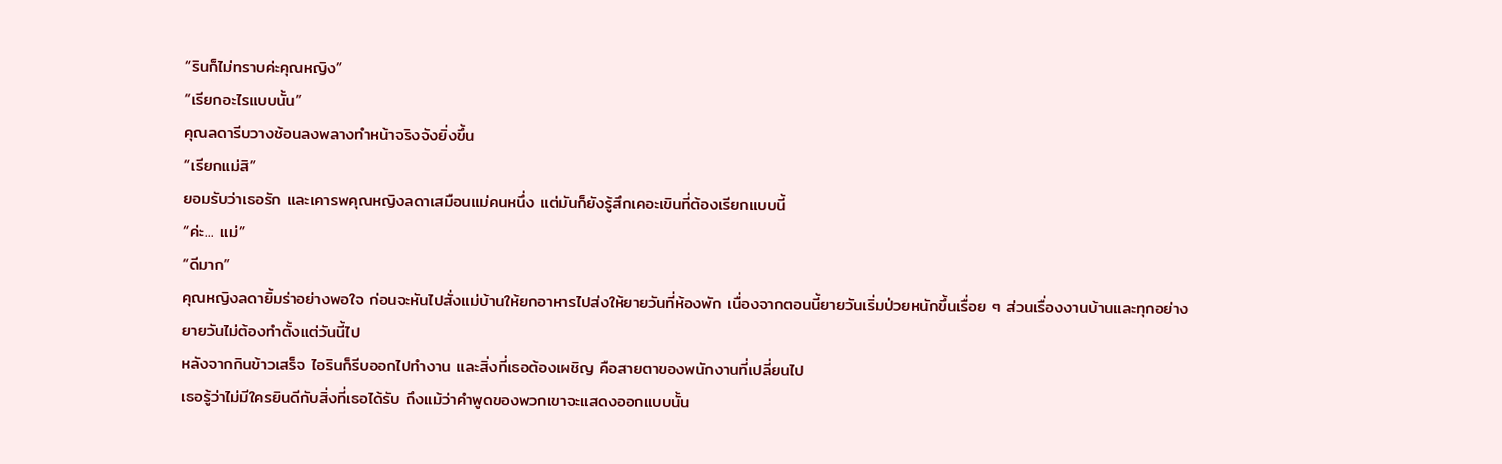“รินก็ไม่ทราบค่ะคุณหญิง”
“เรียกอะไรแบบนั้น”
คุณลดารีบวางช้อนลงพลางทำหน้าจริงจังยิ่งขึ้น
“เรียกแม่สิ”
ยอมรับว่าเธอรัก และเคารพคุณหญิงลดาเสมือนแม่คนหนึ่ง แต่มันก็ยังรู้สึกเคอะเขินที่ต้องเรียกแบบนี้
“ค่ะ... แม่”
“ดีมาก”
คุณหญิงลดายิ้มร่าอย่างพอใจ ก่อนจะหันไปสั่งแม่บ้านให้ยกอาหารไปส่งให้ยายวันที่ห้องพัก เนื่องจากตอนนี้ยายวันเริ่มป่วยหนักขึ้นเรื่อย ๆ ส่วนเรื่องงานบ้านและทุกอย่าง ยายวันไม่ต้องทำตั้งแต่วันนี้ไป
หลังจากกินข้าวเสร็จ ไอรินก็รีบออกไปทำงาน และสิ่งที่เธอต้องเผชิญ คือสายตาของพนักงานที่เปลี่ยนไป
เธอรู้ว่าไม่มีใครยินดีกับสิ่งที่เธอได้รับ ถึงแม้ว่าคำพูดของพวกเขาจะแสดงออกแบบนั้น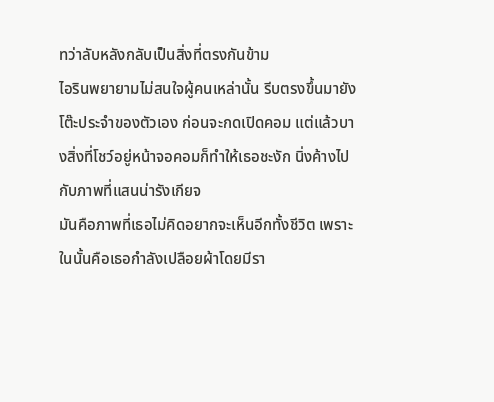ทว่าลับหลังกลับเป็นสิ่งที่ตรงกันข้าม
ไอรินพยายามไม่สนใจผู้คนเหล่านั้น รีบตรงขึ้นมายังโต๊ะประจำของตัวเอง ก่อนจะกดเปิดคอม แต่แล้วบางสิ่งที่โชว์อยู่หน้าจอคอมก็ทำให้เธอชะงัก นิ่งค้างไปกับภาพที่แสนน่ารังเกียจ
มันคือภาพที่เธอไม่คิดอยากจะเห็นอีกทั้งชีวิต เพราะในนั้นคือเธอกำลังเปลือยผ้าโดยมีรา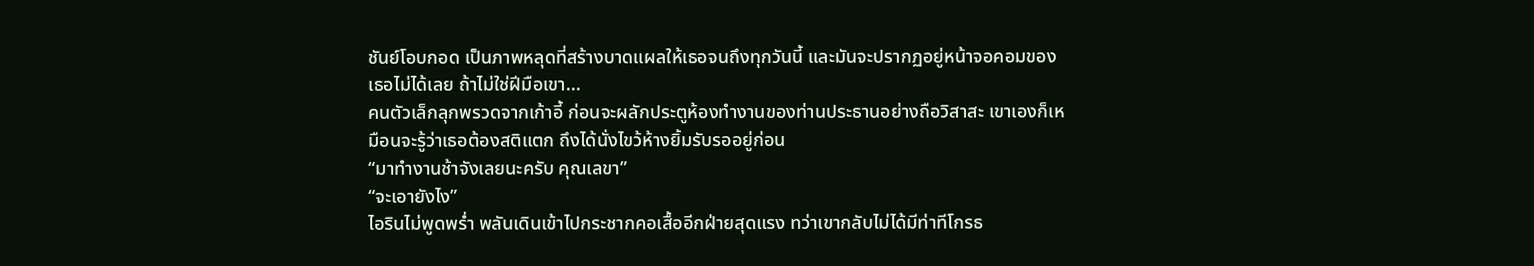ชันย์โอบกอด เป็นภาพหลุดที่สร้างบาดแผลให้เธอจนถึงทุกวันนี้ และมันจะปรากฏอยู่หน้าจอคอมของเธอไม่ได้เลย ถ้าไม่ใช่ฝีมือเขา...
คนตัวเล็กลุกพรวดจากเก้าอี้ ก่อนจะผลักประตูห้องทำงานของท่านประธานอย่างถือวิสาสะ เขาเองก็เหมือนจะรู้ว่าเธอต้องสติแตก ถึงได้นั่งไขว้ห้างยิ้มรับรออยู่ก่อน
“มาทำงานช้าจังเลยนะครับ คุณเลขา”
“จะเอายังไง”
ไอรินไม่พูดพร่ำ พลันเดินเข้าไปกระชากคอเสื้ออีกฝ่ายสุดแรง ทว่าเขากลับไม่ได้มีท่าทีโกรธ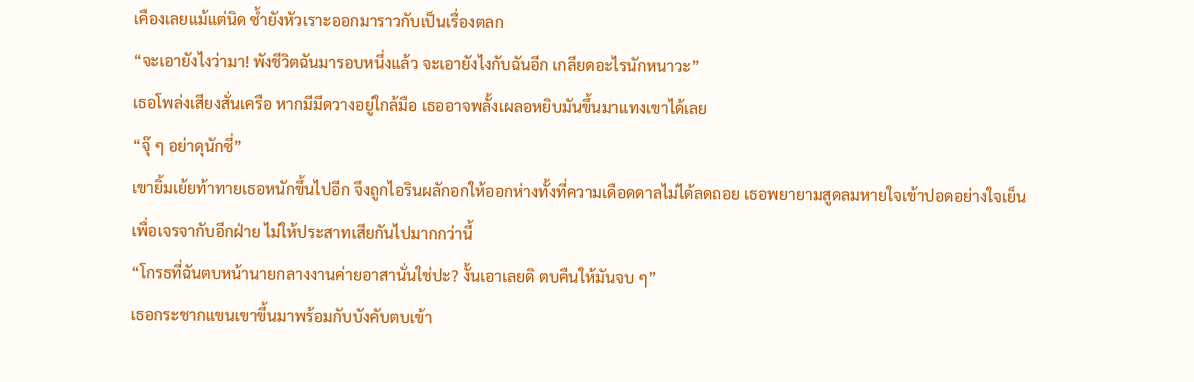เคืองเลยแม้แต่นิด ซ้ำยังหัวเราะออกมาราวกับเป็นเรื่องตลก
“จะเอายังไงว่ามา! พังชีวิตฉันมารอบหนึ่งแล้ว จะเอายังไงกับฉันอีก เกลียดอะไรนักหนาวะ”
เธอโพล่งเสียงสั่นเครือ หากมีมีดวางอยู่ใกล้มือ เธออาจพลั้งเผลอหยิบมันขึ้นมาแทงเขาได้เลย
“จุ๊ ๆ อย่าดุนักซี่”
เขายิ้มเย้ยท้าทายเธอหนักขึ้นไปอีก จึงถูกไอรินผลักอกให้ออกห่างทั้งที่ความเดือดดาลไม่ได้ลดถอย เธอพยายามสูดลมหายใจเข้าปอดอย่างใจเย็นเพื่อเจรจากับอีกฝ่าย ไม่ให้ประสาทเสียกันไปมากกว่านี้
“โกรธที่ฉันตบหน้านายกลางงานค่ายอาสานั่นใช่ปะ? งั้นเอาเลยดิ ตบคืนให้มันจบ ๆ”
เธอกระชากแขนเขาขึ้นมาพร้อมกับบังคับตบเข้า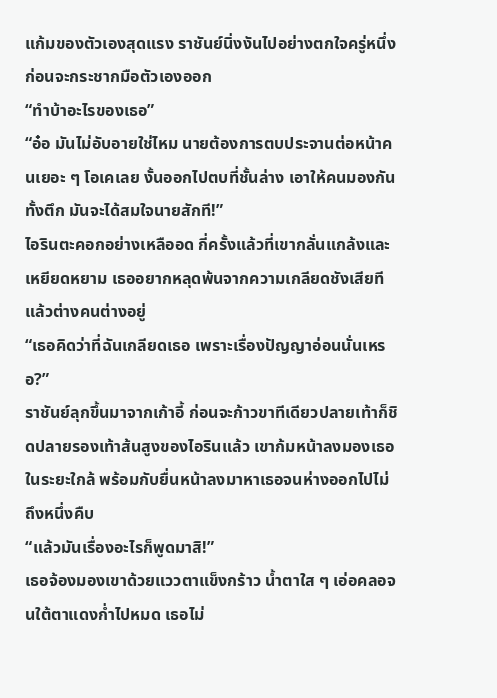แก้มของตัวเองสุดแรง ราชันย์นิ่งงันไปอย่างตกใจครู่หนึ่ง ก่อนจะกระชากมือตัวเองออก
“ทำบ้าอะไรของเธอ”
“อ๋อ มันไม่อับอายใช่ไหม นายต้องการตบประจานต่อหน้าคนเยอะ ๆ โอเคเลย งั้นออกไปตบที่ชั้นล่าง เอาให้คนมองกันทั้งตึก มันจะได้สมใจนายสักที!”
ไอรินตะคอกอย่างเหลืออด กี่ครั้งแล้วที่เขากลั่นแกล้งและเหยียดหยาม เธออยากหลุดพ้นจากความเกลียดชังเสียที แล้วต่างคนต่างอยู่
“เธอคิดว่าที่ฉันเกลียดเธอ เพราะเรื่องปัญญาอ่อนนั่นเหรอ?”
ราชันย์ลุกขึ้นมาจากเก้าอี้ ก่อนจะก้าวขาทีเดียวปลายเท้าก็ชิดปลายรองเท้าส้นสูงของไอรินแล้ว เขาก้มหน้าลงมองเธอในระยะใกล้ พร้อมกับยื่นหน้าลงมาหาเธอจนห่างออกไปไม่ถึงหนึ่งคืบ
“แล้วมันเรื่องอะไรก็พูดมาสิ!”
เธอจ้องมองเขาด้วยแววตาแข็งกร้าว น้ำตาใส ๆ เอ่อคลอจนใต้ตาแดงก่ำไปหมด เธอไม่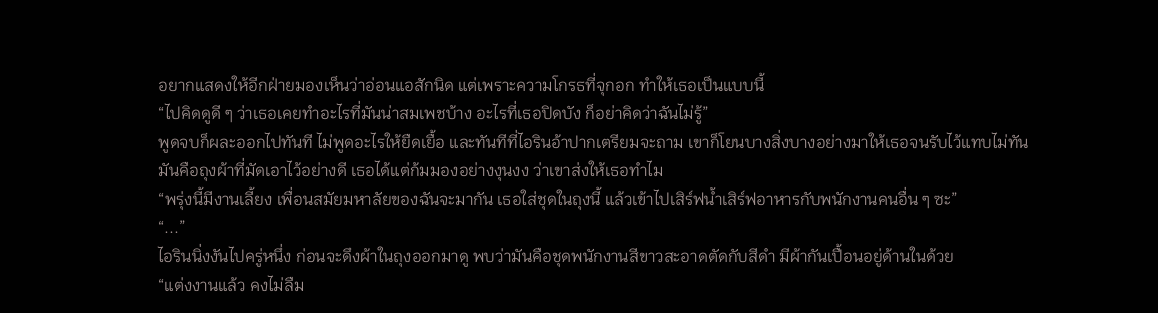อยากแสดงให้อีกฝ่ายมองเห็นว่าอ่อนแอสักนิด แต่เพราะความโกรธที่จุกอก ทำให้เธอเป็นแบบนี้
“ไปคิดดูดี ๆ ว่าเธอเคยทำอะไรที่มันน่าสมเพชบ้าง อะไรที่เธอปิดบัง ก็อย่าคิดว่าฉันไม่รู้”
พูดจบก็ผละออกไปทันที ไม่พูดอะไรให้ยืดเยื้อ และทันทีที่ไอรินอ้าปากเตรียมจะถาม เขาก็โยนบางสิ่งบางอย่างมาให้เธอจนรับไว้แทบไม่ทัน
มันคือถุงผ้าที่มัดเอาไว้อย่างดี เธอได้แต่ก้มมองอย่างงุนงง ว่าเขาส่งให้เธอทำไม
“พรุ่งนี้มีงานเลี้ยง เพื่อนสมัยมหาลัยของฉันจะมากัน เธอใส่ชุดในถุงนี้ แล้วเข้าไปเสิร์ฟน้ำเสิร์ฟอาหารกับพนักงานคนอื่น ๆ ซะ”
“...”
ไอรินนิ่งงันไปครู่หนึ่ง ก่อนจะดึงผ้าในถุงออกมาดู พบว่ามันคือชุดพนักงานสีขาวสะอาดตัดกับสีดำ มีผ้ากันเปื้อนอยู่ด้านในด้วย
“แต่งงานแล้ว คงไม่ลืม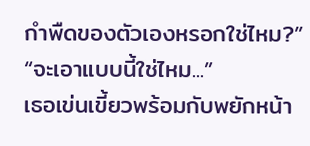กำพืดของตัวเองหรอกใช่ไหม?”
“จะเอาแบบนี้ใช่ไหม...”
เธอเข่นเขี้ยวพร้อมกับพยักหน้า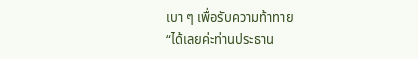เบา ๆ เพื่อรับความท้าทาย
“ได้เลยค่ะท่านประธาน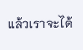แล้วเราจะได้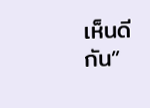เห็นดีกัน”